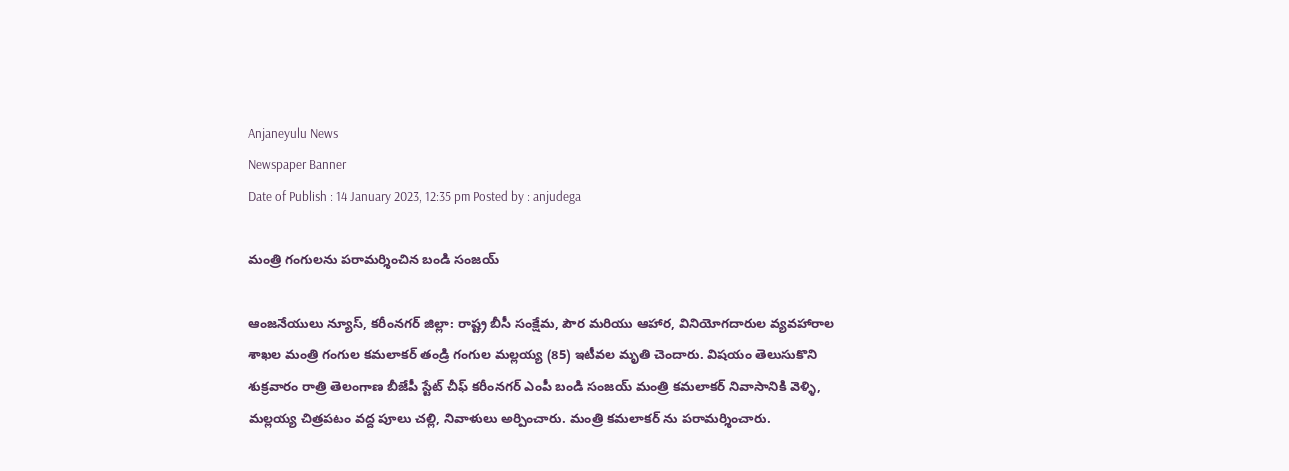Anjaneyulu News
Newspaper Banner
Date of Publish : 14 January 2023, 12:35 pm Posted by : anjudega

మంత్రి గంగులను పరామర్శించిన బండి సంజయ్

ఆంజనేయులు న్యూస్, కరీంనగర్ జిల్లా: రాష్ట్ర బీసీ సంక్షేమ, పౌర మరియు ఆహార, వినియోగదారుల వ్యవహారాల శాఖల మంత్రి గంగుల కమలాకర్ తండ్రి గంగుల మల్లయ్య (85) ఇటీవల మృతి చెందారు. విషయం తెలుసుకొని శుక్రవారం రాత్రి తెలంగాణ బీజేపీ స్టేట్ చీఫ్ కరీంనగర్ ఎంపీ బండి సంజయ్ మంత్రి కమలాకర్ నివాసానికి వెళ్ళి, మల్లయ్య చిత్రపటం వద్ద పూలు చల్లి, నివాళులు అర్పించారు. మంత్రి కమలాకర్ ను పరామర్శించారు.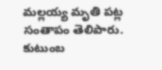మల్లయ్య మృతి పట్ల సంతాపం తెలిపారు. కుటుంబ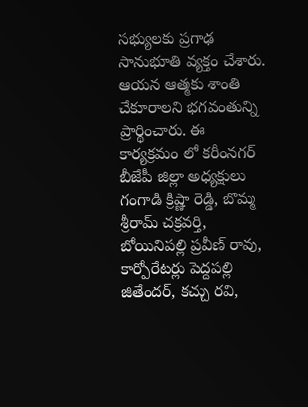సభ్యులకు ప్రగాఢ సానుభూతి వ్యక్తం చేశారు. ఆయన ఆత్మకు శాంతి చేకూరాలని భగవంతున్ని ప్రార్థించారు. ఈ కార్యక్రమం లో కరీంనగర్ బీజేపీ జిల్లా అధ్యక్షులు గంగాడి క్రిష్ణా రెడ్డి, బొమ్మ శ్రీరామ్ చక్రవర్తి, బోయినిపల్లి ప్రవీణ్ రావు, కార్పోరేటర్లు పెద్దపల్లి జితేందర్, కచ్చు రవి,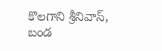కొలగాని శ్రీనివాస్, బండ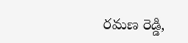రమణ రెడ్డి,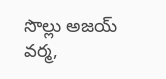సొల్లు అజయ్ వర్మ,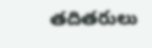తదితరులు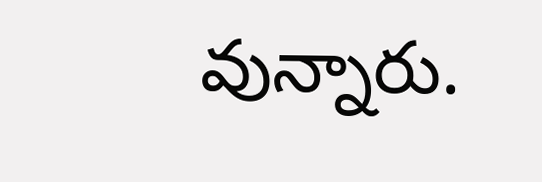వున్నారు.